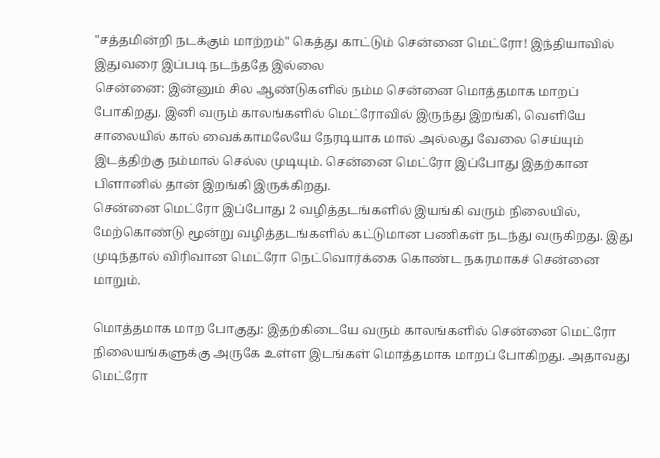"சத்தமின்றி நடக்கும் மாற்றம்" கெத்து காட்டும் சென்னை மெட்ரோ! இந்தியாவில் இதுவரை இப்படி நடந்ததே இல்லை
சென்னை: இன்னும் சில ஆண்டுகளில் நம்ம சென்னை மொத்தமாக மாறப் போகிறது. இனி வரும் காலங்களில் மெட்ரோவில் இருந்து இறங்கி, வெளியே சாலையில் கால் வைக்காமலேயே நேரடியாக மால் அல்லது வேலை செய்யும் இடத்திற்கு நம்மால் செல்ல முடியும். சென்னை மெட்ரோ இப்போது இதற்கான பிளானில் தான் இறங்கி இருக்கிறது.
சென்னை மெட்ரோ இப்போது 2 வழித்தடங்களில் இயங்கி வரும் நிலையில், மேற்கொண்டு மூன்று வழித்தடங்களில் கட்டுமான பணிகள் நடந்து வருகிறது. இது முடிந்தால் விரிவான மெட்ரோ நெட்வொர்க்கை கொண்ட நகரமாகச் சென்னை மாறும்.

மொத்தமாக மாற போகுது: இதற்கிடையே வரும் காலங்களில் சென்னை மெட்ரோ நிலையங்களுக்கு அருகே உள்ள இடங்கள் மொத்தமாக மாறப் போகிறது. அதாவது மெட்ரோ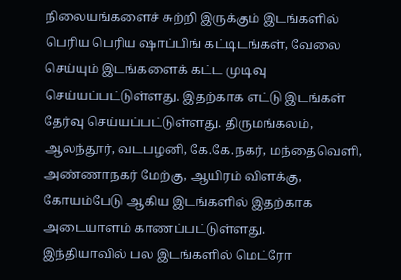நிலையங்களைச் சுற்றி இருக்கும் இடங்களில் பெரிய பெரிய ஷாப்பிங் கட்டிடங்கள், வேலை செய்யும் இடங்களைக் கட்ட முடிவு செய்யப்பட்டுள்ளது. இதற்காக எட்டு இடங்கள் தேர்வு செய்யப்பட்டுள்ளது. திருமங்கலம், ஆலந்தூர், வடபழனி, கே.கே.நகர், மந்தைவெளி, அண்ணாநகர் மேற்கு, ஆயிரம் விளக்கு, கோயம்பேடு ஆகிய இடங்களில் இதற்காக அடையாளம் காணப்பட்டுள்ளது.
இந்தியாவில் பல இடங்களில் மெட்ரோ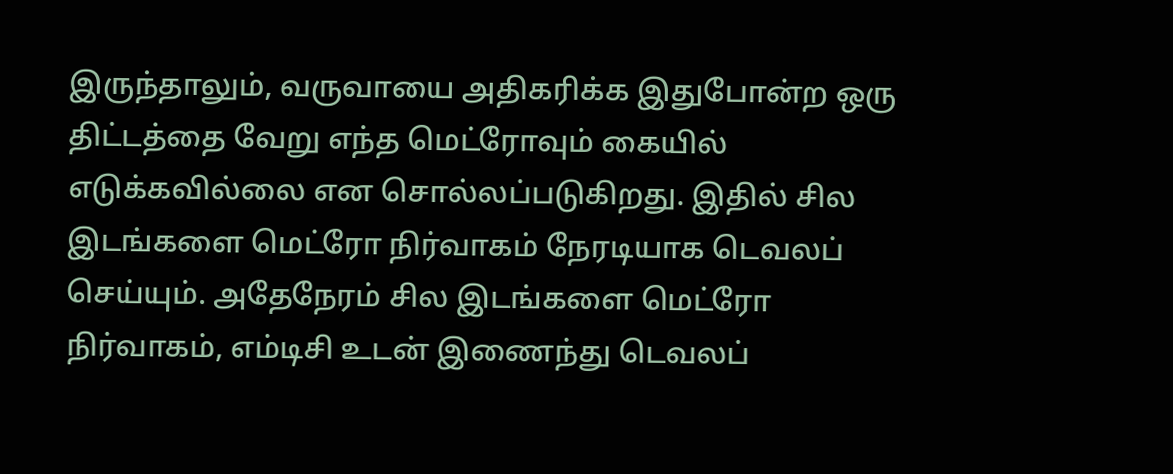இருந்தாலும், வருவாயை அதிகரிக்க இதுபோன்ற ஒரு திட்டத்தை வேறு எந்த மெட்ரோவும் கையில் எடுக்கவில்லை என சொல்லப்படுகிறது. இதில் சில இடங்களை மெட்ரோ நிர்வாகம் நேரடியாக டெவலப் செய்யும். அதேநேரம் சில இடங்களை மெட்ரோ நிர்வாகம், எம்டிசி உடன் இணைந்து டெவலப்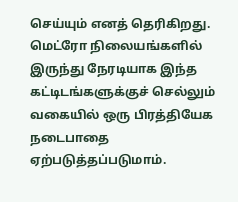செய்யும் எனத் தெரிகிறது. மெட்ரோ நிலையங்களில் இருந்து நேரடியாக இந்த கட்டிடங்களுக்குச் செல்லும் வகையில் ஒரு பிரத்தியேக நடைபாதை ஏற்படுத்தப்படுமாம்.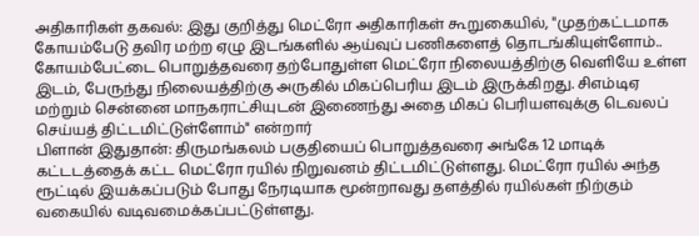அதிகாரிகள் தகவல்: இது குறித்து மெட்ரோ அதிகாரிகள் கூறுகையில், "முதற்கட்டமாக கோயம்பேடு தவிர மற்ற ஏழு இடங்களில் ஆய்வுப் பணிகளைத் தொடங்கியுள்ளோம்.. கோயம்பேட்டை பொறுத்தவரை தற்போதுள்ள மெட்ரோ நிலையத்திற்கு வெளியே உள்ள இடம், பேருந்து நிலையத்திற்கு அருகில் மிகப்பெரிய இடம் இருக்கிறது. சிஎம்டிஏ மற்றும் சென்னை மாநகராட்சியுடன் இணைந்து அதை மிகப் பெரியளவுக்கு டெவலப் செய்யத் திட்டமிட்டுள்ளோம்" என்றார்
பிளான் இதுதான்: திருமங்கலம் பகுதியைப் பொறுத்தவரை அங்கே 12 மாடிக் கட்டடத்தைக் கட்ட மெட்ரோ ரயில் நிறுவனம் திட்டமிட்டுள்ளது. மெட்ரோ ரயில் அந்த ரூட்டில் இயக்கப்படும் போது நேரடியாக மூன்றாவது தளத்தில் ரயில்கள் நிற்கும் வகையில் வடிவமைக்கப்பட்டுள்ளது.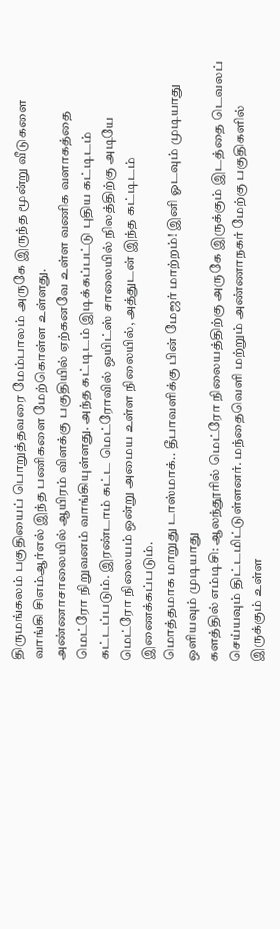திருமங்கலம் பகுதியைப் பொறுத்தவரை மேம்பாலம் அருகே இருந்த மூன்று வீடுகளை வாங்கி சிஎம்ஆர்எல் இந்த பணிகளை மேற்கொள்ள உள்ளது.
அண்ணாசாலையில் ஆயிரம் விளக்கு பகுதியில் ஏற்கனவே உள்ள வணிக வளாகத்தை மெட்ரோ நிறுவனம் வாங்கியுள்ளது. அந்த கட்டிடம் இடிக்கப்பட்டு புதிய கட்டிடம் கட்டப்படும். இரண்டாம் கட்ட மெட்ரோவில் ஒயிட்ஸ் சாலையில் நிலத்திற்கு அடியே மெட்ரோ நிலையம் ஒன்று அமைய உள்ள நிலையில், அத்துடன் இந்த கட்டிடம் இணைக்கப்படும்.
மொத்தமாக மாறுது டாஸ்மாக்.. தீபாவளிக்கு பின் மேஜர் மாற்றம்! இனி ஓடவும் முடியாது ஒளியவும் முடியாது
களத்தில் எம்டிசி: ஆலந்தூரில் மெட்ரோ நிலையத்திற்கு அருகே இருக்கும் இடத்தை டெவலப் செய்யவும் திட்டமிட்டுள்ளனர். மந்தைவெளி மற்றும் அண்ணாநகர் மேற்கு பகுதிகளில் இருக்கும் உள்ள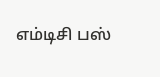எம்டிசி பஸ்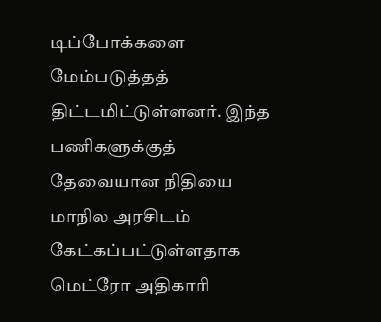டிப்போக்களை மேம்படுத்தத் திட்டமிட்டுள்ளனர். இந்த பணிகளுக்குத் தேவையான நிதியை மாநில அரசிடம் கேட்கப்பட்டுள்ளதாக மெட்ரோ அதிகாரி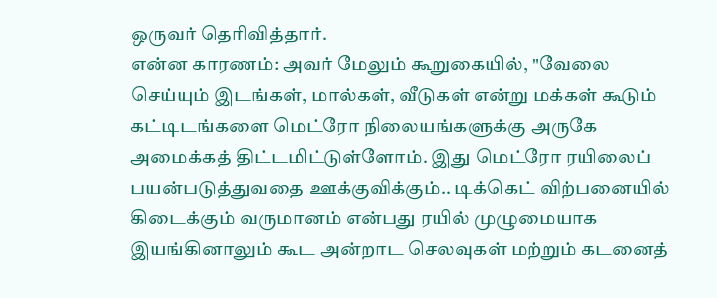ஒருவர் தெரிவித்தார்.
என்ன காரணம்: அவர் மேலும் கூறுகையில், "வேலை செய்யும் இடங்கள், மால்கள், வீடுகள் என்று மக்கள் கூடும் கட்டிடங்களை மெட்ரோ நிலையங்களுக்கு அருகே அமைக்கத் திட்டமிட்டுள்ளோம். இது மெட்ரோ ரயிலைப் பயன்படுத்துவதை ஊக்குவிக்கும்.. டிக்கெட் விற்பனையில் கிடைக்கும் வருமானம் என்பது ரயில் முழுமையாக இயங்கினாலும் கூட அன்றாட செலவுகள் மற்றும் கடனைத்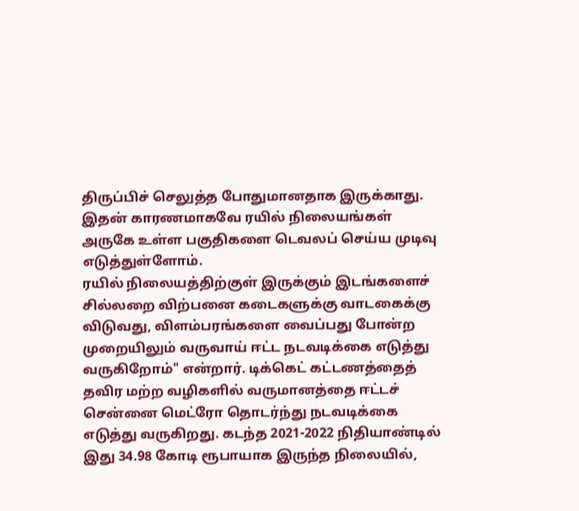திருப்பிச் செலுத்த போதுமானதாக இருக்காது. இதன் காரணமாகவே ரயில் நிலையங்கள் அருகே உள்ள பகுதிகளை டெவலப் செய்ய முடிவு எடுத்துள்ளோம்.
ரயில் நிலையத்திற்குள் இருக்கும் இடங்களைச் சில்லறை விற்பனை கடைகளுக்கு வாடகைக்கு விடுவது, விளம்பரங்களை வைப்பது போன்ற முறையிலும் வருவாய் ஈட்ட நடவடிக்கை எடுத்து வருகிறோம்" என்றார். டிக்கெட் கட்டணத்தைத் தவிர மற்ற வழிகளில் வருமானத்தை ஈட்டச் சென்னை மெட்ரோ தொடர்ந்து நடவடிக்கை எடுத்து வருகிறது. கடந்த 2021-2022 நிதியாண்டில் இது 34.98 கோடி ரூபாயாக இருந்த நிலையில்,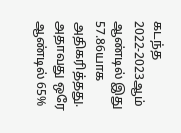கடந்த 2022-2023ஆம் ஆண்டில் இது 57.86யாக அதிகரித்தது. அதாவது ஒரே ஆண்டில் 65%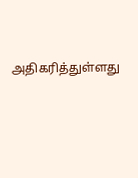அதிகரித்துள்ளது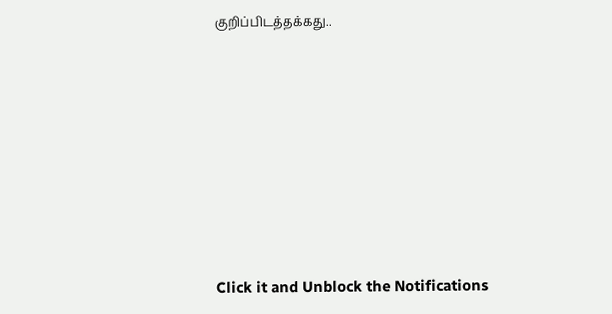குறிப்பிடத்தக்கது..












Click it and Unblock the Notifications